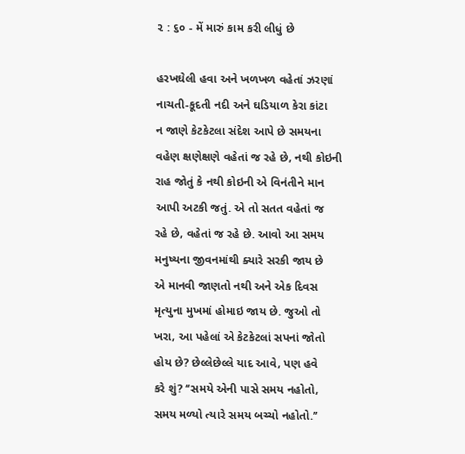૨ : ૬૦ - મેં મારું કામ કરી લીધું છે

હરખઘેલી હવા અને ખળખળ વહેતાં ઝરણાં
નાચતી-કૂદતી નદી અને ઘડિયાળ કેરા કાંટા
ન જાણે કેટકેટલા સંદેશ આપે છે સમયના
વહેણ ક્ષણેક્ષણે વહેતાં જ રહે છે, નથી કોઇની
રાહ જોતું કે નથી કોઇની એ વિનંતીને માન
આપી અટકી જતું. એ તો સતત વહેતાં જ
રહે છે, વહેતાં જ રહે છે. આવો આ સમય
મનુષ્યના જીવનમાંથી ક્યારે સરકી જાય છે
એ માનવી જાણતો નથી અને એક દિવસ
મૃત્યુના મુખમાં હોમાઇ જાય છે. જુઓ તો
ખરા, આ પહેલાં એ કેટકેટલાં સપનાં જોતો
હોય છે? છેલ્લેછેલ્લે યાદ આવે, પણ હવે
કરે શું? ‘‘સમયે એની પાસે સમય નહોતો,
સમય મળ્યો ત્યારે સમય બચ્ચો નહોતો.’’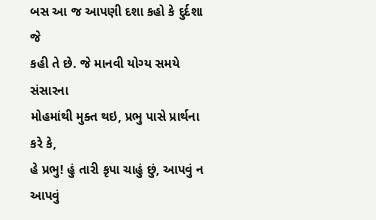બસ આ જ આપણી દશા કહો કે દુર્દશા જે
કહી તે છે. જે માનવી યોગ્ય સમયે સંસારના
મોહમાંથી મુક્ત થઇ, પ્રભુ પાસે પ્રાર્થના કરે કે,
હે પ્રભુ! હું તારી કૃપા ચાહું છું, આપવું ન આપવું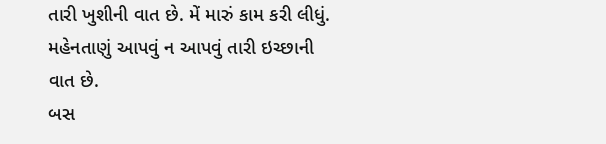તારી ખુશીની વાત છે. મેં મારું કામ કરી લીધું.
મહેનતાણું આપવું ન આપવું તારી ઇચ્છાની
વાત છે.
બસ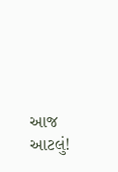આજ આટલું!